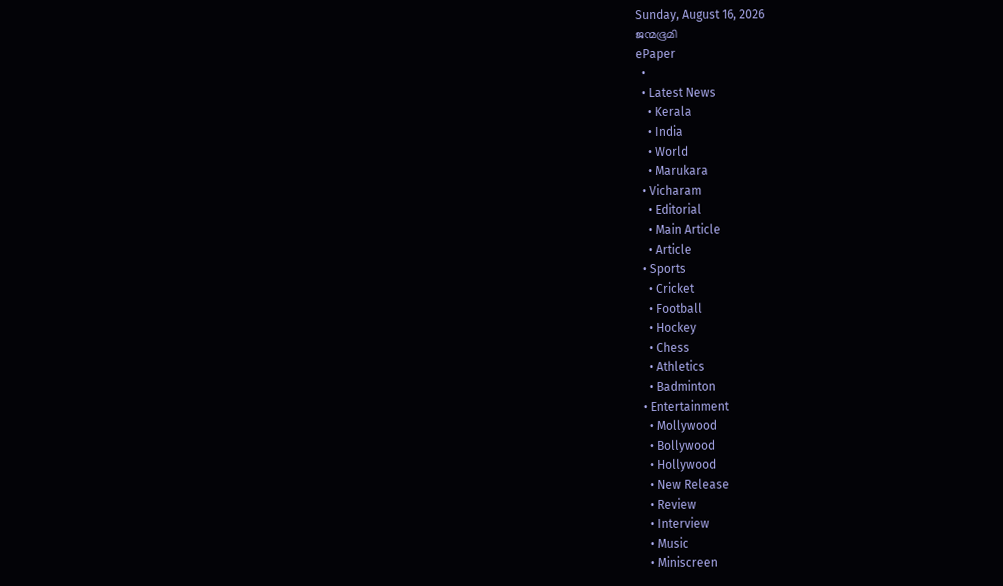Sunday, August 16, 2026
ജന്മഭൂമി
ePaper
  •
  • Latest News
    • Kerala
    • India
    • World
    • Marukara
  • Vicharam
    • Editorial
    • Main Article
    • Article
  • Sports
    • Cricket
    • Football
    • Hockey
    • Chess
    • Athletics
    • Badminton
  • Entertainment
    • Mollywood
    • Bollywood
    • Hollywood
    • New Release
    • Review
    • Interview
    • Music
    • Miniscreen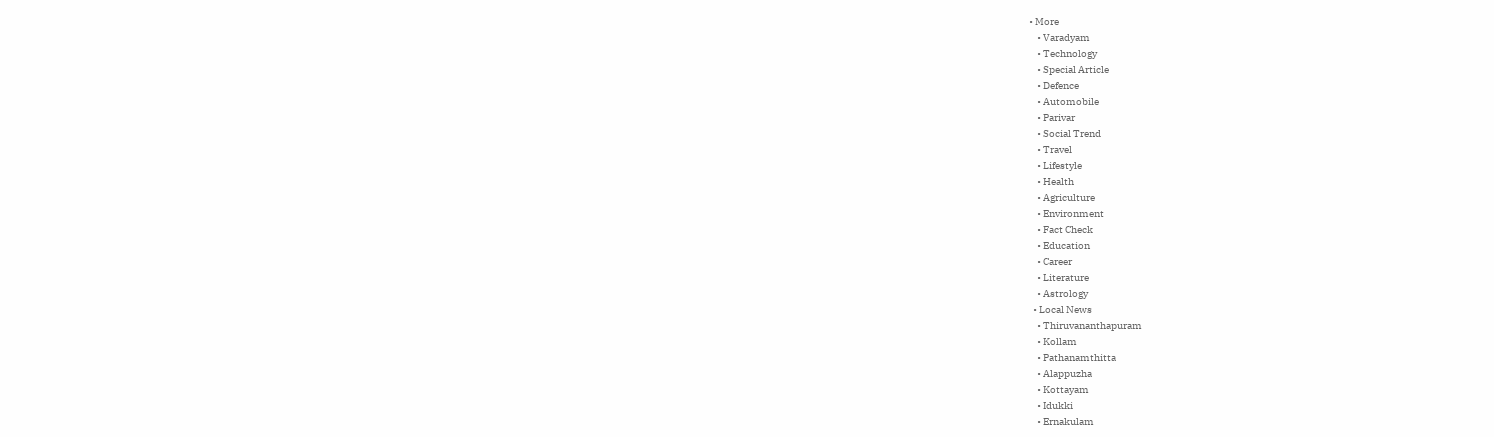• More
    • Varadyam
    • Technology
    • Special Article
    • Defence
    • Automobile
    • Parivar
    • Social Trend
    • Travel
    • Lifestyle
    • Health
    • Agriculture
    • Environment
    • Fact Check
    • Education
    • Career
    • Literature
    • Astrology
  • Local News
    • Thiruvananthapuram
    • Kollam
    • Pathanamthitta
    • Alappuzha
    • Kottayam
    • Idukki
    • Ernakulam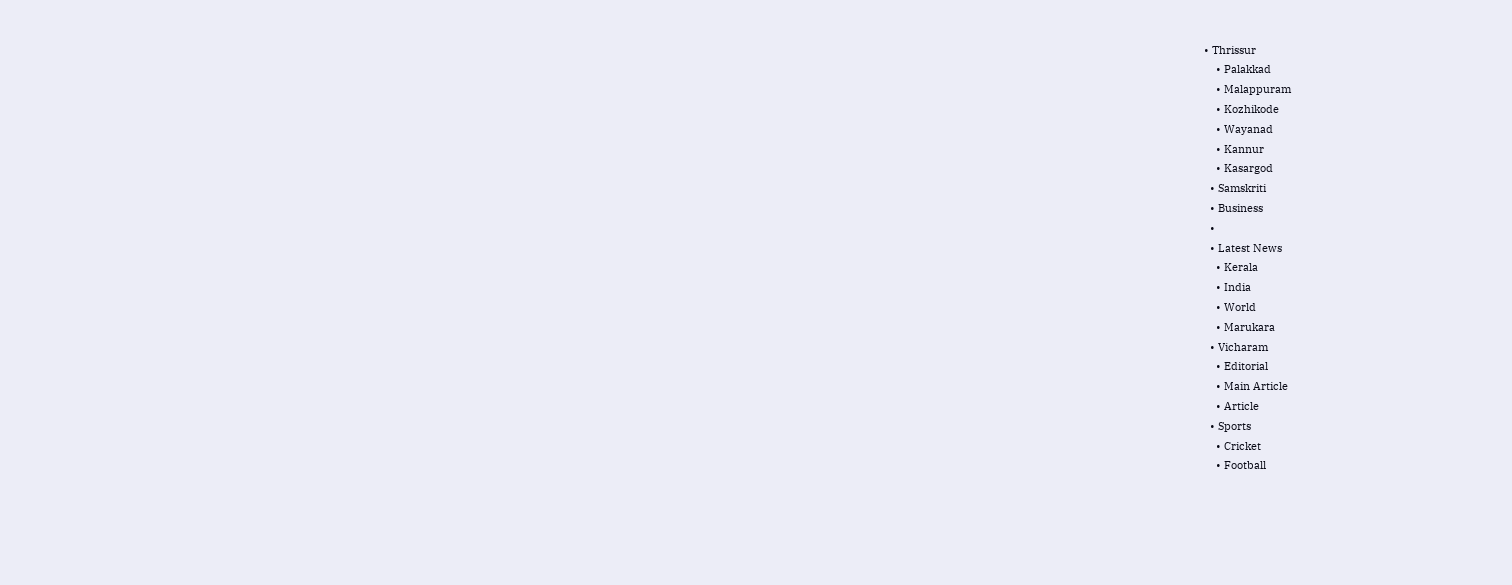• Thrissur
    • Palakkad
    • Malappuram
    • Kozhikode
    • Wayanad
    • Kannur
    • Kasargod
  • Samskriti
  • Business
  •
  • Latest News
    • Kerala
    • India
    • World
    • Marukara
  • Vicharam
    • Editorial
    • Main Article
    • Article
  • Sports
    • Cricket
    • Football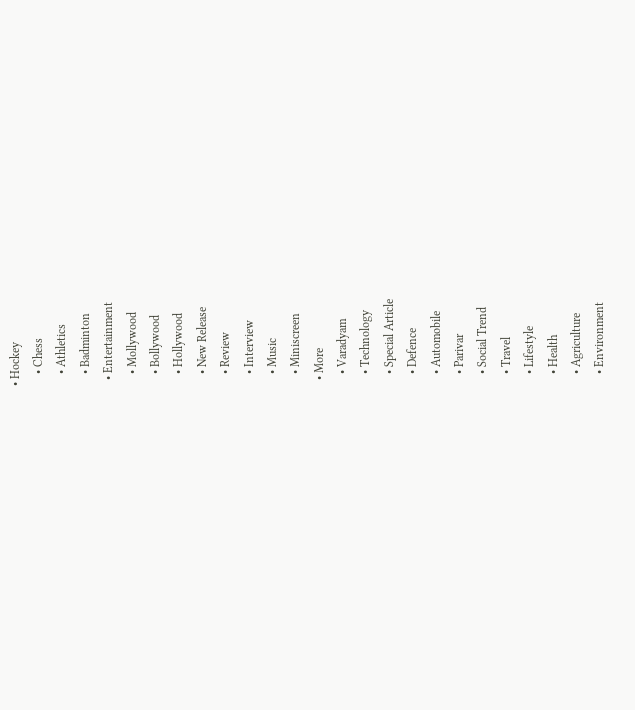• Hockey
    • Chess
    • Athletics
    • Badminton
  • Entertainment
    • Mollywood
    • Bollywood
    • Hollywood
    • New Release
    • Review
    • Interview
    • Music
    • Miniscreen
  • More
    • Varadyam
    • Technology
    • Special Article
    • Defence
    • Automobile
    • Parivar
    • Social Trend
    • Travel
    • Lifestyle
    • Health
    • Agriculture
    • Environment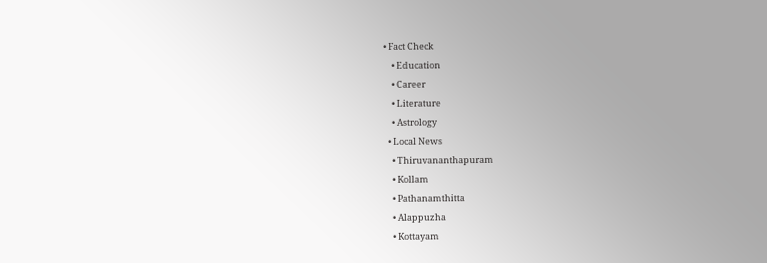• Fact Check
    • Education
    • Career
    • Literature
    • Astrology
  • Local News
    • Thiruvananthapuram
    • Kollam
    • Pathanamthitta
    • Alappuzha
    • Kottayam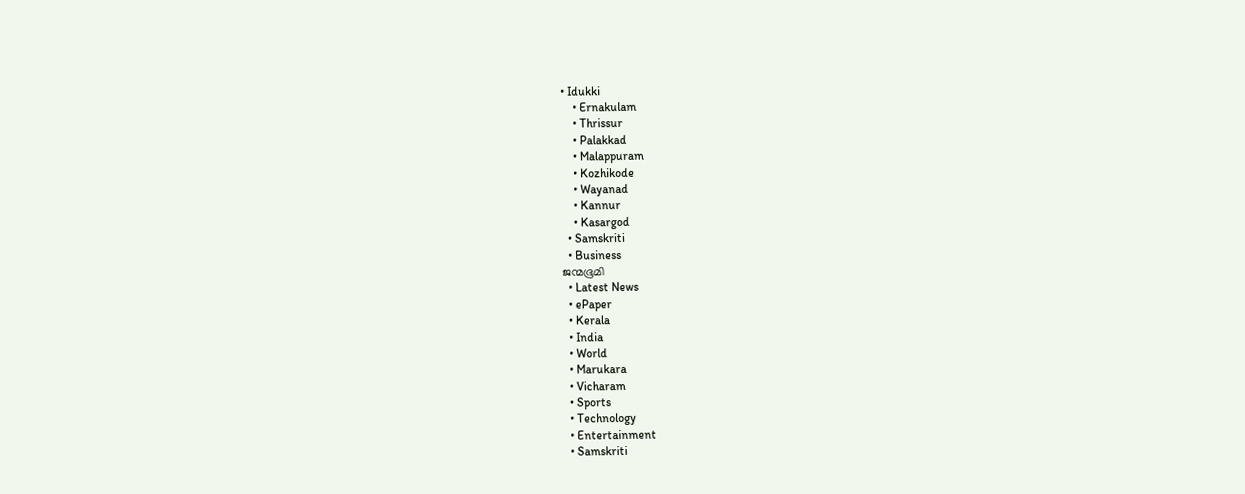• Idukki
    • Ernakulam
    • Thrissur
    • Palakkad
    • Malappuram
    • Kozhikode
    • Wayanad
    • Kannur
    • Kasargod
  • Samskriti
  • Business
ജന്മഭൂമി
  • Latest News
  • ePaper
  • Kerala
  • India
  • World
  • Marukara
  • Vicharam
  • Sports
  • Technology
  • Entertainment
  • Samskriti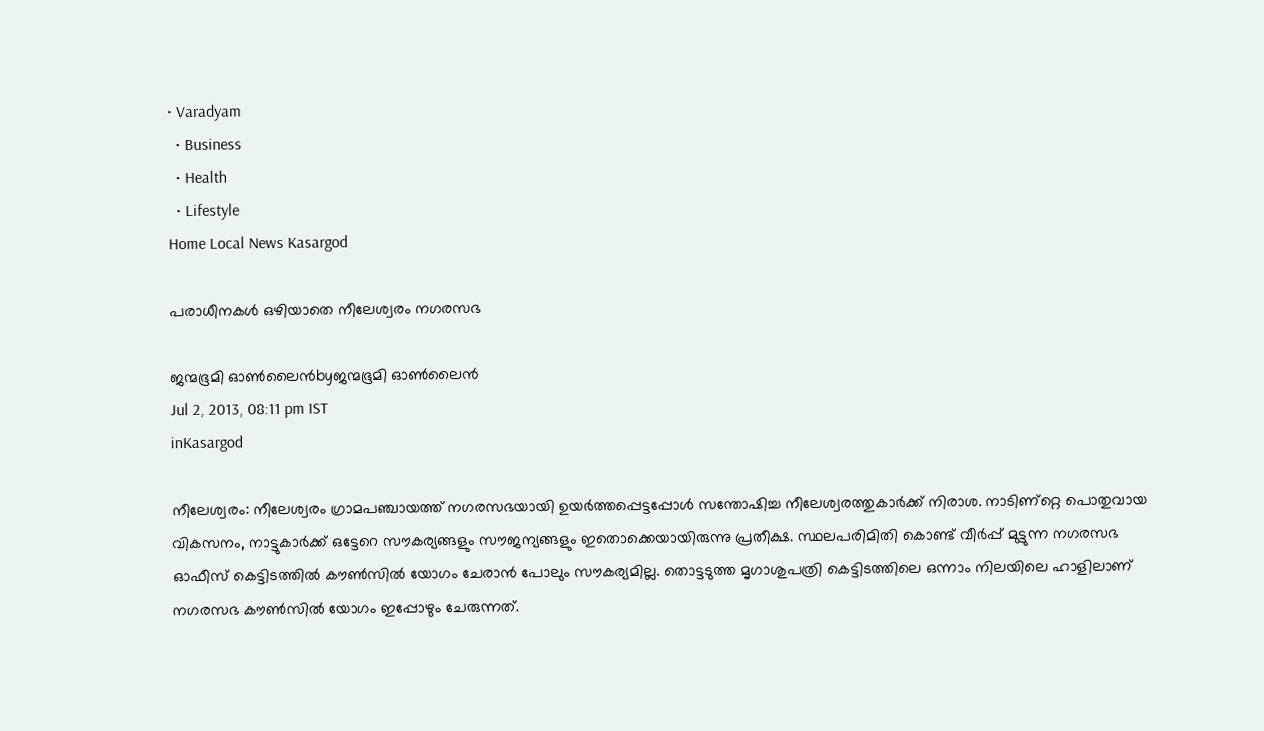• Varadyam
  • Business
  • Health
  • Lifestyle
Home Local News Kasargod

പരാധീനകള്‍ ഒഴിയാതെ നീലേശ്വരം നഗരസഭ

ജന്മഭൂമി ഓണ്‍ലൈന്‍byജന്മഭൂമി ഓണ്‍ലൈന്‍
Jul 2, 2013, 08:11 pm IST
inKasargod

നീലേശ്വരം: നീലേശ്വരം ഗ്രാമപഞ്ചായത്ത്‌ നഗരസഭയായി ഉയര്‍ത്തപ്പെട്ടപ്പോള്‍ സന്തോഷിച്ച നീലേശ്വരത്തുകാര്‍ക്ക്‌ നിരാശ. നാടിണ്റ്റെ പൊതുവായ വികസനം, നാട്ടുകാര്‍ക്ക്‌ ഒട്ടേറെ സൗകര്യങ്ങളും സൗജന്യങ്ങളും ഇതൊക്കെയായിരുന്നു പ്രതീക്ഷ. സ്ഥലപരിമിതി കൊണ്ട്‌ വീര്‍പ്പ്‌ മുട്ടുന്ന നഗരസഭ ഓഫീസ്‌ കെട്ടിടത്തില്‍ കൗണ്‍സില്‍ യോഗം ചേരാന്‍ പോലും സൗകര്യമില്ല. തൊട്ടടുത്ത മൃഗാശുപത്രി കെട്ടിടത്തിലെ ഒന്നാം നിലയിലെ ഹാളിലാണ്‌ നഗരസഭ കൗണ്‍സില്‍ യോഗം ഇപ്പോഴും ചേരുന്നത്‌.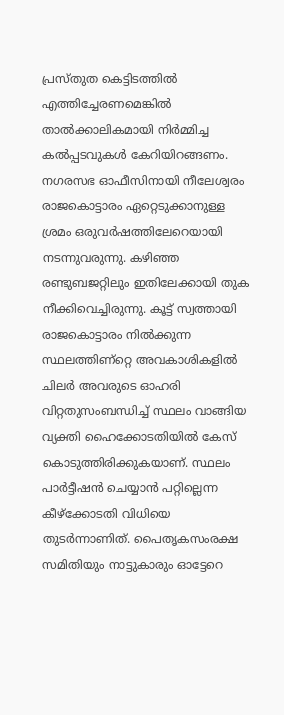പ്രസ്തുത കെട്ടിടത്തില്‍ എത്തിച്ചേരണമെങ്കില്‍ താല്‍ക്കാലികമായി നിര്‍മ്മിച്ച കല്‍പ്പടവുകള്‍ കേറിയിറങ്ങണം. നഗരസഭ ഓഫീസിനായി നീലേശ്വരം രാജകൊട്ടാരം ഏറ്റെടുക്കാനുള്ള ശ്രമം ഒരുവര്‍ഷത്തിലേറെയായി നടന്നുവരുന്നു. കഴിഞ്ഞ രണ്ടുബജറ്റിലും ഇതിലേക്കായി തുക നീക്കിവെച്ചിരുന്നു. കൂട്ട്‌ സ്വത്തായി രാജകൊട്ടാരം നില്‍ക്കുന്ന സ്ഥലത്തിണ്റ്റെ അവകാശികളില്‍ ചിലര്‍ അവരുടെ ഓഹരി വിറ്റതുസംബന്ധിച്ച്‌ സ്ഥലം വാങ്ങിയ വ്യക്തി ഹൈക്കോടതിയില്‍ കേസ്‌ കൊടുത്തിരിക്കുകയാണ്‌. സ്ഥലം പാര്‍ട്ടീഷന്‍ ചെയ്യാന്‍ പറ്റില്ലെന്ന കീഴ്‌ക്കോടതി വിധിയെ തുടര്‍ന്നാണിത്‌. പൈതൃകസംരക്ഷ സമിതിയും നാട്ടുകാരും ഓട്ടേറെ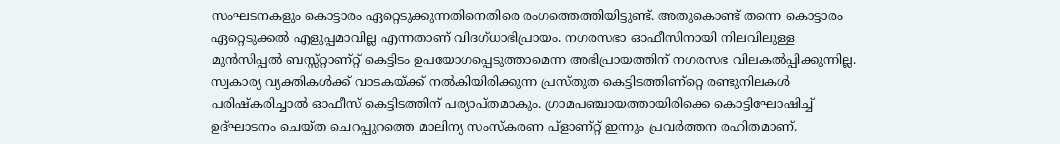സംഘടനകളും കൊട്ടാരം ഏറ്റെടുക്കുന്നതിനെതിരെ രംഗത്തെത്തിയിട്ടുണ്ട്‌. അതുകൊണ്ട്‌ തന്നെ കൊട്ടാരം ഏറ്റെടുക്കല്‍ എളുപ്പമാവില്ല എന്നതാണ്‌ വിദഗ്ധാഭിപ്രായം. നഗരസഭാ ഓഫീസിനായി നിലവിലുള്ള മുന്‍സിപ്പല്‍ ബസ്സ്റ്റാണ്റ്റ്‌ കെട്ടിടം ഉപയോഗപ്പെടുത്താമെന്ന അഭിപ്രായത്തിന്‌ നഗരസഭ വിലകല്‍പ്പിക്കുന്നില്ല. സ്വകാര്യ വ്യക്തികള്‍ക്ക്‌ വാടകയ്‌ക്ക്‌ നല്‍കിയിരിക്കുന്ന പ്രസ്തുത കെട്ടിടത്തിണ്റ്റെ രണ്ടുനിലകള്‍ പരിഷ്കരിച്ചാല്‍ ഓഫീസ്‌ കെട്ടിടത്തിന്‌ പര്യാപ്തമാകും. ഗ്രാമപഞ്ചായത്തായിരിക്കെ കൊട്ടിഘോഷിച്ച്‌ ഉദ്ഘാടനം ചെയ്ത ചെറപ്പുറത്തെ മാലിന്യ സംസ്കരണ പ്ളാണ്റ്റ്‌ ഇന്നും പ്രവര്‍ത്തന രഹിതമാണ്‌.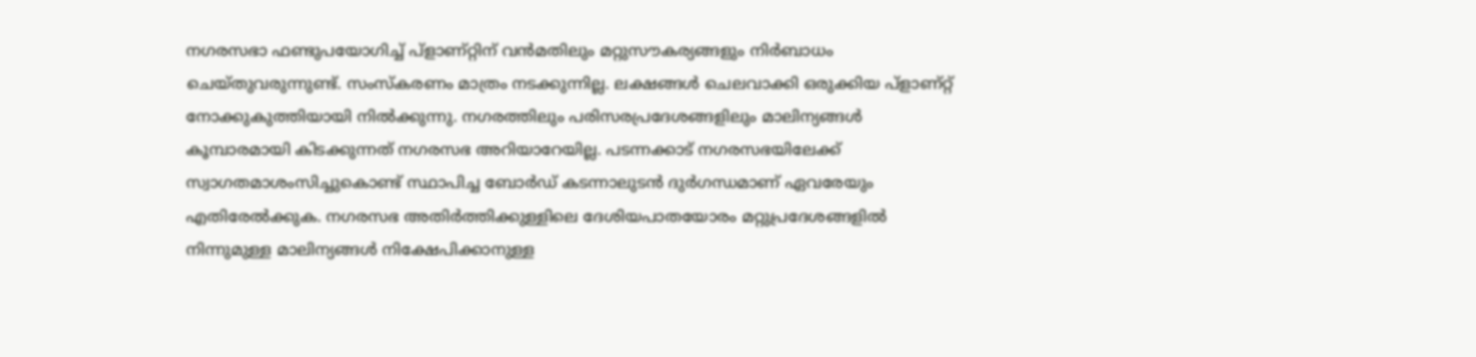നഗരസഭാ ഫണ്ടുപയോഗിച്ച്‌ പ്ളാണ്റ്റിന്‌ വന്‍മതിലും മറ്റുസൗകര്യങ്ങളും നിര്‍ബാധം ചെയ്തുവരുന്നുണ്ട്‌. സംസ്കരണം മാത്രം നടക്കുന്നില്ല. ലക്ഷങ്ങള്‍ ചെലവാക്കി ഒരുക്കിയ പ്ളാണ്റ്റ്‌ നോക്കുകുത്തിയായി നില്‍ക്കുന്നു. നഗരത്തിലും പരിസരപ്രദേശങ്ങളിലും മാലിന്യങ്ങള്‍ കൂമ്പാരമായി കിടക്കുന്നത്‌ നഗരസഭ അറിയാറേയില്ല. പടന്നക്കാട്‌ നഗരസഭയിലേക്ക്‌ സ്വാഗതമാശംസിച്ചുകൊണ്ട്‌ സ്ഥാപിച്ച ബോര്‍ഡ്‌ കടന്നാലുടന്‍ ദുര്‍ഗന്ധമാണ്‌ ഏവരേയും എതിരേല്‍ക്കുക. നഗരസഭ അതിര്‍ത്തിക്കുള്ളിലെ ദേശിയപാതയോരം മറ്റുപ്രദേശങ്ങളില്‍ നിന്നുമുള്ള മാലിന്യങ്ങള്‍ നിക്ഷേപിക്കാനുള്ള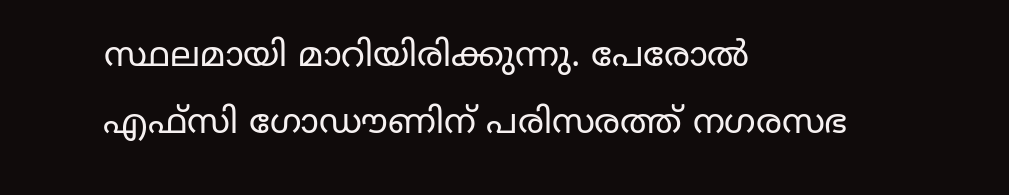സ്ഥലമായി മാറിയിരിക്കുന്നു. പേരോല്‍ എഫ്സി ഗോഡൗണിന്‌ പരിസരത്ത്‌ നഗരസഭ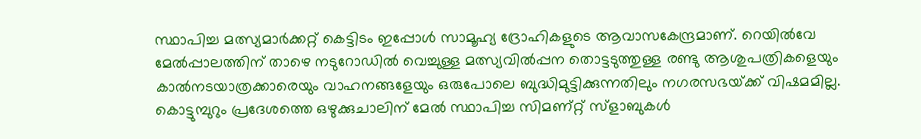സ്ഥാപിച്ച മത്സ്യമാര്‍ക്കറ്റ്‌ കെട്ടിടം ഇപ്പോള്‍ സാമൂഹ്യ ദ്രോഹികളുടെ ആവാസകേന്ദ്രമാണ്‌. റെയില്‍വേ മേല്‍പ്പാലത്തിന്‌ താഴെ നടുറോഡില്‍ വെച്ചുള്ള മത്സ്യവില്‍പ്പന തൊട്ടടുത്തുള്ള രണ്ടു ആശുപത്രികളെയും കാല്‍നടയാത്രക്കാരെയും വാഹനങ്ങളേയും ഒരുപോലെ ബുദ്ധിമുട്ടിക്കുന്നതിലും നഗരസഭയ്‌ക്ക്‌ വിഷമമില്ല. കൊട്ടുമ്പുറും പ്രദേശത്തെ ഒഴുക്കുചാലിന്‌ മേല്‍ സ്ഥാപിച്ച സിമണ്റ്റ്‌ സ്ളാബുകള്‍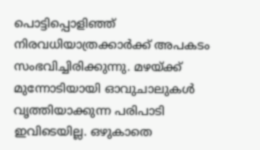പൊട്ടിപ്പൊളിഞ്ഞ്‌ നിരവധിയാത്രക്കാര്‍ക്ക്‌ അപകടം സംഭവിച്ചിരിക്കുന്നു. മഴയ്‌ക്ക്‌ മുന്നോടിയായി ഓവുചാലുകള്‍ വൃത്തിയാക്കുന്ന പരിപാടി ഇവിടെയില്ല. ഒഴുകാതെ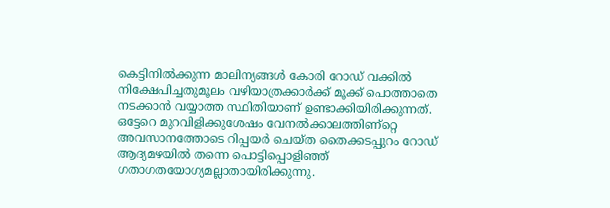കെട്ടിനില്‍ക്കുന്ന മാലിന്യങ്ങള്‍ കോരി റോഡ്‌ വക്കില്‍ നിക്ഷേപിച്ചതുമൂലം വഴിയാത്രക്കാര്‍ക്ക്‌ മൂക്ക്‌ പൊത്താതെ നടക്കാന്‍ വയ്യാത്ത സ്ഥിതിയാണ്‌ ഉണ്ടാക്കിയിരിക്കുന്നത്‌. ഒട്ടേറെ മുറവിളിക്കുശേഷം വേനല്‍ക്കാലത്തിണ്റ്റെ അവസാനത്തോടെ റിപ്പയര്‍ ചെയ്ത തൈക്കടപ്പുറം റോഡ്‌ ആദ്യമഴയില്‍ തന്നെ പൊട്ടിപ്പൊളിഞ്ഞ്‌ ഗതാഗതയോഗ്യമല്ലാതായിരിക്കുന്നു.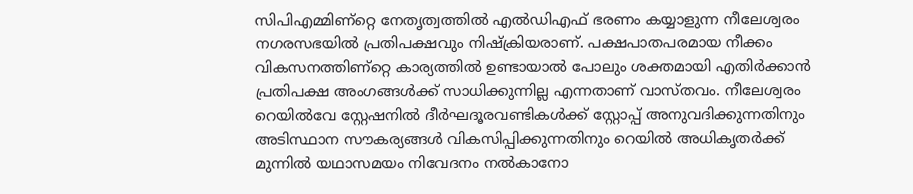സിപിഎമ്മിണ്റ്റെ നേതൃത്വത്തില്‍ എല്‍ഡിഎഫ്‌ ഭരണം കയ്യാളുന്ന നീലേശ്വരം നഗരസഭയില്‍ പ്രതിപക്ഷവും നിഷ്ക്രിയരാണ്‌. പക്ഷപാതപരമായ നീക്കം വികസനത്തിണ്റ്റെ കാര്യത്തില്‍ ഉണ്ടായാല്‍ പോലും ശക്തമായി എതിര്‍ക്കാന്‍ പ്രതിപക്ഷ അംഗങ്ങള്‍ക്ക്‌ സാധിക്കുന്നില്ല എന്നതാണ്‌ വാസ്തവം. നീലേശ്വരം റെയില്‍വേ സ്റ്റേഷനില്‍ ദീര്‍ഘദൂരവണ്ടികള്‍ക്ക്‌ സ്റ്റോപ്പ്‌ അനുവദിക്കുന്നതിനും അടിസ്ഥാന സൗകര്യങ്ങള്‍ വികസിപ്പിക്കുന്നതിനും റെയില്‍ അധികൃതര്‍ക്ക്‌ മുന്നില്‍ യഥാസമയം നിവേദനം നല്‍കാനോ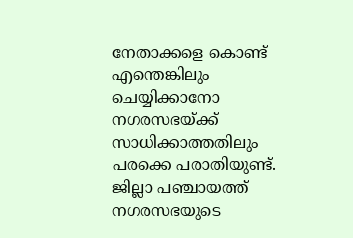നേതാക്കളെ കൊണ്ട്‌ എന്തെങ്കിലും ചെയ്യിക്കാനോ നഗരസഭയ്‌ക്ക്‌ സാധിക്കാത്തതിലും പരക്കെ പരാതിയുണ്ട്‌. ജില്ലാ പഞ്ചായത്ത്‌ നഗരസഭയുടെ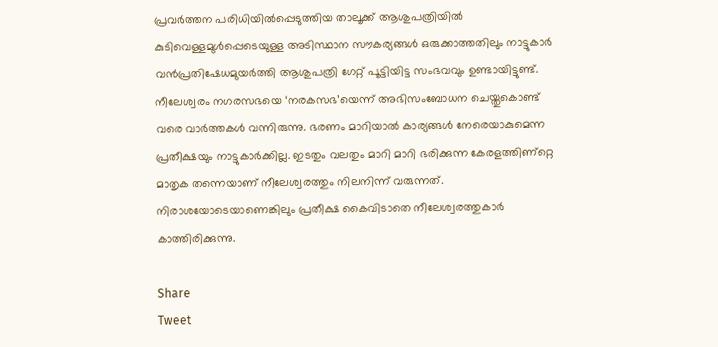പ്രവര്‍ത്തന പരിധിയില്‍പ്പെടുത്തിയ താലൂക്ക്‌ ആശുപത്രിയില്‍ കുടിവെള്ളമുള്‍പ്പെടെയുള്ള അടിസ്ഥാന സൗകര്യങ്ങള്‍ ഒരുക്കാത്തതിലും നാട്ടുകാര്‍ വന്‍പ്രതിഷേധമുയര്‍ത്തി ആശുപത്രി ഗേറ്റ്‌ പൂട്ടിയിട്ട സംഭവവും ഉണ്ടായിട്ടുണ്ട്‌. നീലേശ്വരം നഗരസഭയെ ‘നരകസഭ’യെന്ന്‌ അഭിസംബോധന ചെയ്തുകൊണ്ട്‌ വരെ വാര്‍ത്തകള്‍ വന്നിരുന്നു. ഭരണം മാറിയാല്‍ കാര്യങ്ങള്‍ നേരെയാകുമെന്ന പ്രതീക്ഷയും നാട്ടുകാര്‍ക്കില്ല. ഇടതും വലതും മാറി മാറി ഭരിക്കുന്ന കേരളത്തിണ്റ്റെ മാതൃക തന്നെയാണ്‌ നീലേശ്വരത്തും നിലനിന്ന്‌ വരുന്നത്‌. നിരാശയോടെയാണെങ്കിലും പ്രതീക്ഷ കൈവിടാതെ നീലേശ്വരത്തുകാര്‍ കാത്തിരിക്കുന്നു.

Share
Tweet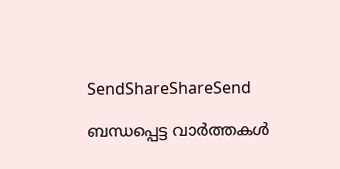SendShareShareSend

ബന്ധപ്പെട്ട വാര്‍ത്തകള്‍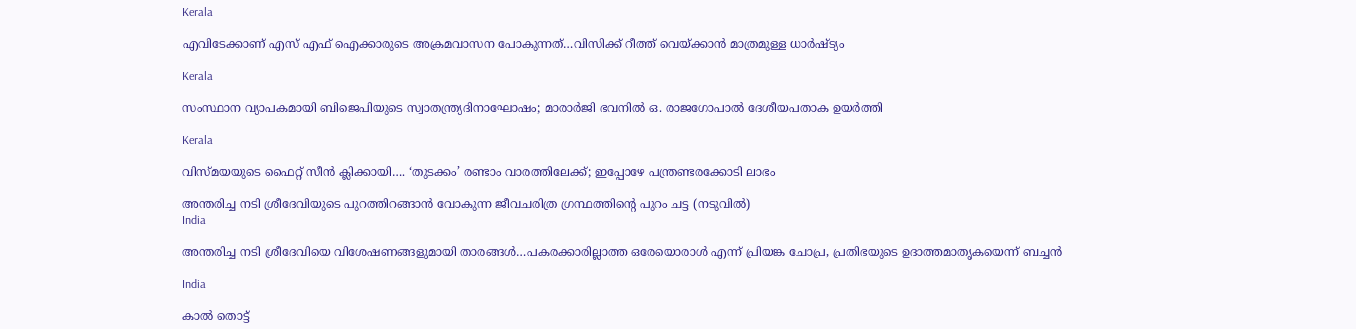Kerala

എവിടേക്കാണ് എസ് എഫ് ഐക്കാരുടെ അക്രമവാസന പോകുന്നത്…വിസിക്ക് റീത്ത് വെയ്‌ക്കാന്‍ മാത്രമുള്ള ധാര്‍ഷ്ട്യം

Kerala

സംസ്ഥാന വ്യാപകമായി ബിജെപിയുടെ സ്വാതന്ത്ര്യദിനാഘോഷം; മാരാർജി ഭവനിൽ ഒ. രാജഗോപാൽ ദേശീയപതാക ഉയർത്തി

Kerala

വിസ്‍മയയുടെ ഫൈറ്റ് സീന്‍ ക്ലിക്കായി…. ‘തുടക്കം’ രണ്ടാം വാരത്തിലേക്ക്; ഇപ്പോഴേ പന്ത്രണ്ടരക്കോടി ലാഭം

അന്തരിച്ച നടി ശ്രീദേവിയുടെ പുറത്തിറങ്ങാന്‍ വോകുന്ന ജീവചരിത്ര ഗ്രന്ഥത്തിന്‍റെ പുറം ചട്ട (നടുവില്‍)
India

അന്തരിച്ച നടി ശ്രീദേവിയെ വിശേഷണങ്ങളുമായി താരങ്ങള്‍…പകരക്കാരില്ലാത്ത ഒരേയൊരാള്‍ എന്ന് പ്രിയങ്ക ചോപ്ര, പ്രതിഭയുടെ ഉദാത്തമാതൃകയെന്ന് ബച്ചന്‍

India

കാൽ തൊട്ട്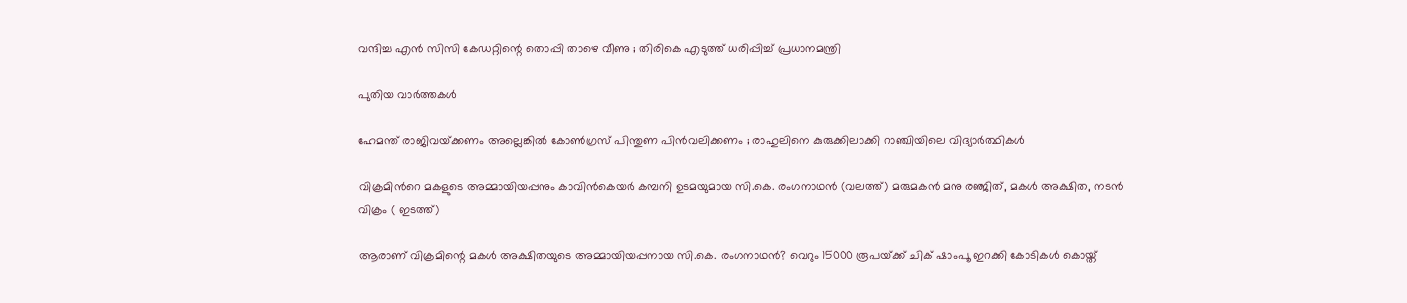വന്ദിച്ച എൻ സിസി കേഡറ്റിന്റെ തൊപ്പി താഴെ വീണു ; തിരികെ എടുത്ത് ധരിപ്പിച്ച് പ്രധാനമന്ത്രി

പുതിയ വാര്‍ത്തകള്‍

ഹേമന്ത് രാജിവയ്‌ക്കണം അല്ലെങ്കിൽ കോൺഗ്രസ് പിന്തുണ പിൻവലിക്കണം ; രാഹുലിനെ കുരുക്കിലാക്കി റാഞ്ചിയിലെ വിദ്യാർത്ഥികൾ

വിക്രമിന്‍റെ മകളുടെ അമ്മായിയപ്പനും കാവിന്‍കെയര്‍ കമ്പനി ഉടമയുമായ സി.കെ. രംഗനാഥന്‍ (വലത്ത്) മരുമകന്‍ മനു രഞ്ജിത്, മകള്‍ അക്ഷിത, നടന്‍ വിക്രം ( ഇടത്ത്)

ആരാണ് വിക്രമിന്റെ മകള്‍ അക്ഷിതയുടെ അമ്മായിയപ്പനായ സി.കെ. രംഗനാഥന്‍? വെറും 15000 രൂപയ്‌ക്ക് ചിക് ഷാംപൂ ഇറക്കി കോടികള്‍ കൊയ്ത്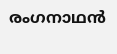രംഗനാഥന്‍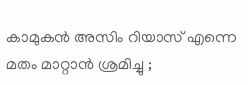കാമുകൻ അസിം റിയാസ് എന്നെ മതം മാറ്റാൻ ശ്രമിച്ചു ;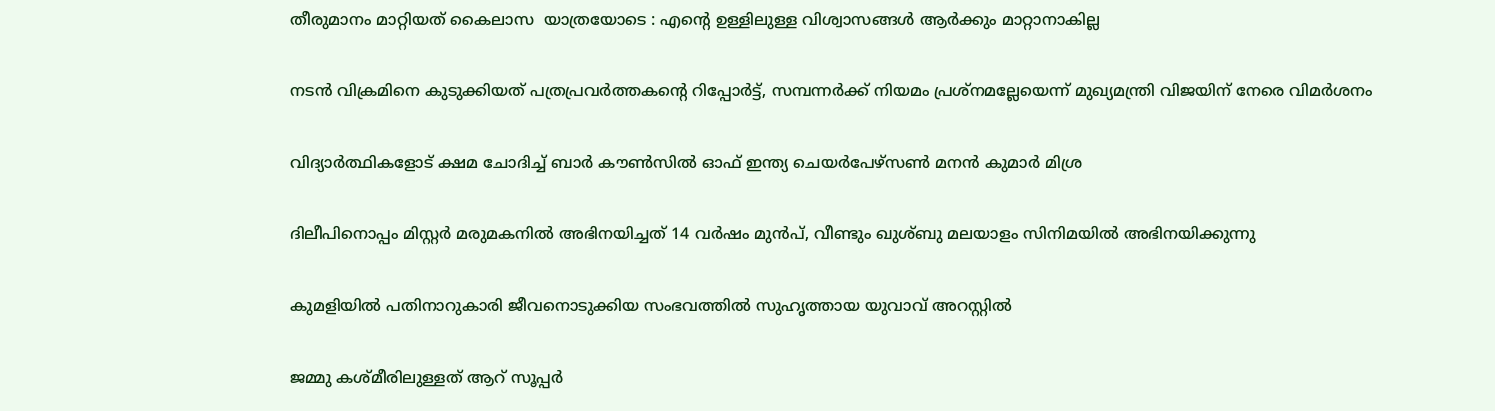തീരുമാനം മാറ്റിയത് കൈലാസ  യാത്രയോടെ : എന്റെ ഉള്ളിലുള്ള വിശ്വാസങ്ങൾ ആർക്കും മാറ്റാനാകില്ല

നടന്‍ വിക്രമിനെ കുടുക്കിയത് പത്രപ്രവര്‍ത്തകന്റെ റിപ്പോര്‍ട്ട്, സമ്പന്നര്‍ക്ക് നിയമം പ്രശ്നമല്ലേയെന്ന് മുഖ്യമന്ത്രി വിജയിന് നേരെ വിമര്‍ശനം

വിദ്യാര്‍ത്ഥികളോട് ക്ഷമ ചോദിച്ച് ബാര്‍ കൗണ്‍സില്‍ ഓഫ് ഇന്ത്യ ചെയര്‍പേഴ്സണ്‍ മനന്‍ കുമാര്‍ മിശ്ര

ദിലീപിനൊപ്പം മിസ്റ്റര്‍ മരുമകനില്‍ അഭിനയിച്ചത് 14 വര്‍ഷം മുന്‍പ്, വീണ്ടും ഖുശ്ബു മലയാളം സിനിമയില്‍ അഭിനയിക്കുന്നു

കുമളിയില്‍ പതിനാറുകാരി ജീവനൊടുക്കിയ സംഭവത്തില്‍ സുഹൃത്തായ യുവാവ് അറസ്റ്റില്‍

ജമ്മു കശ്മീരിലുള്ളത് ആറ് സൂപ്പർ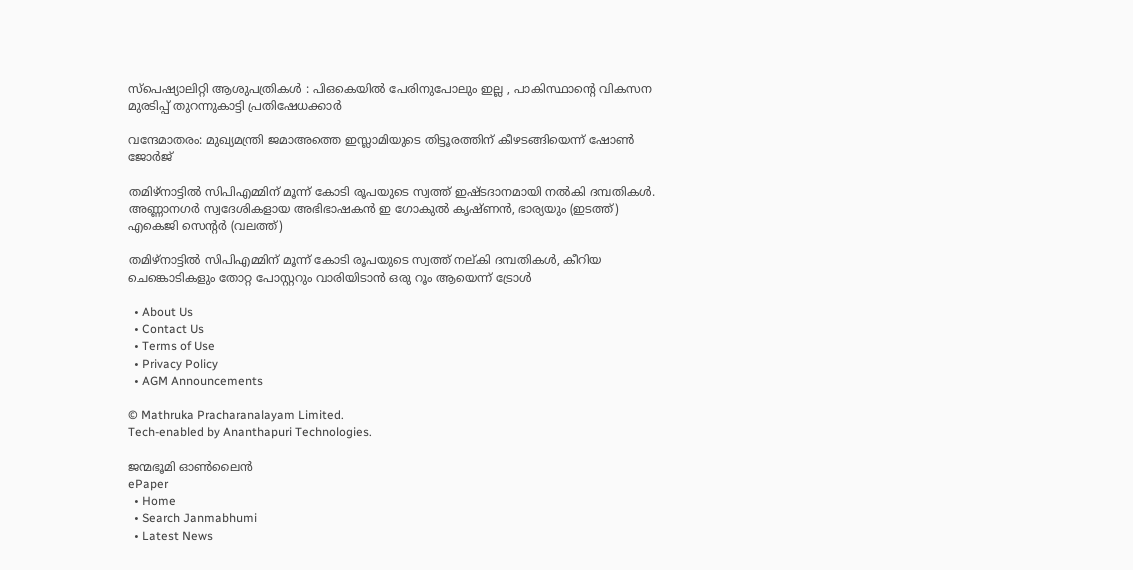സ്പെഷ്യാലിറ്റി ആശുപത്രികൾ : പിഒകെയിൽ പേരിനുപോലും ഇല്ല , പാകിസ്ഥാന്റെ വികസന മുരടിപ്പ് തുറന്നുകാട്ടി പ്രതിഷേധക്കാർ

വന്ദേമാതരം: മുഖ്യമന്ത്രി ജമാഅത്തെ ഇസ്ലാമിയുടെ തിട്ടൂരത്തിന് കീഴടങ്ങിയെന്ന് ഷോണ്‍ ജോര്‍ജ്

തമിഴ്നാട്ടില്‍ സിപിഎമ്മിന് മൂന്ന് കോടി രൂപയുടെ സ്വത്ത് ഇഷ്ടദാനമായി നല്‍കി ദമ്പതികള്‍. അണ്ണാനഗര്‍ സ്വദേശികളായ അഭിഭാഷകന്‍ ഇ ഗോകുല്‍ കൃഷ്ണന്‍, ഭാര്യയും (ഇടത്ത്) എകെജി സെന്‍റര്‍ (വലത്ത്)

തമിഴ്നാട്ടില്‍ സിപിഎമ്മിന് മൂന്ന് കോടി രൂപയുടെ സ്വത്ത് നല‍്കി ദമ്പതികള്‍, കീറിയ ചെങ്കൊടികളും തോറ്റ പോസ്റ്ററും വാരിയിടാൻ ഒരു റൂം ആയെന്ന് ട്രോള്‍

  • About Us
  • Contact Us
  • Terms of Use
  • Privacy Policy
  • AGM Announcements

© Mathruka Pracharanalayam Limited.
Tech-enabled by Ananthapuri Technologies.

ജന്മഭൂമി ഓണ്‍ലൈന്‍
ePaper
  • Home
  • Search Janmabhumi
  • Latest News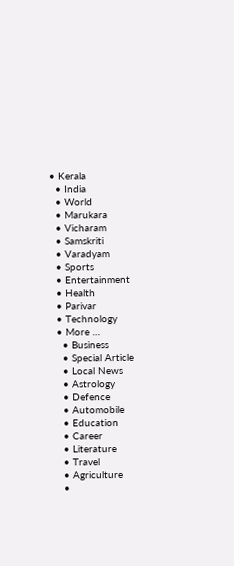• Kerala
  • India
  • World
  • Marukara
  • Vicharam
  • Samskriti
  • Varadyam
  • Sports
  • Entertainment
  • Health
  • Parivar
  • Technology
  • More …
    • Business
    • Special Article
    • Local News
    • Astrology
    • Defence
    • Automobile
    • Education
    • Career
    • Literature
    • Travel
    • Agriculture
    •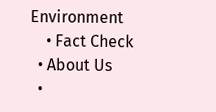Environment
    • Fact Check
  • About Us
  •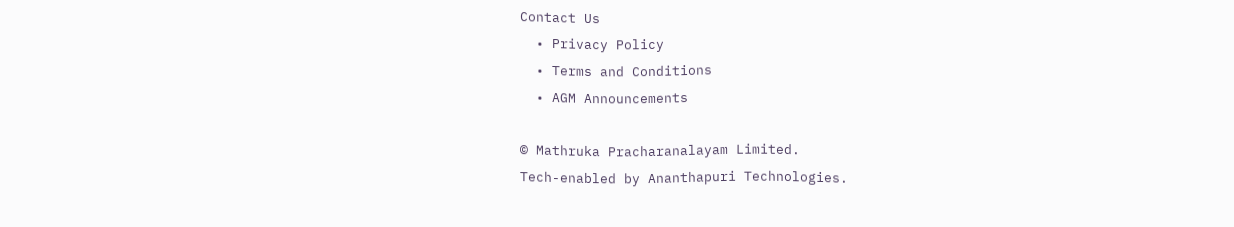Contact Us
  • Privacy Policy
  • Terms and Conditions
  • AGM Announcements

© Mathruka Pracharanalayam Limited.
Tech-enabled by Ananthapuri Technologies.